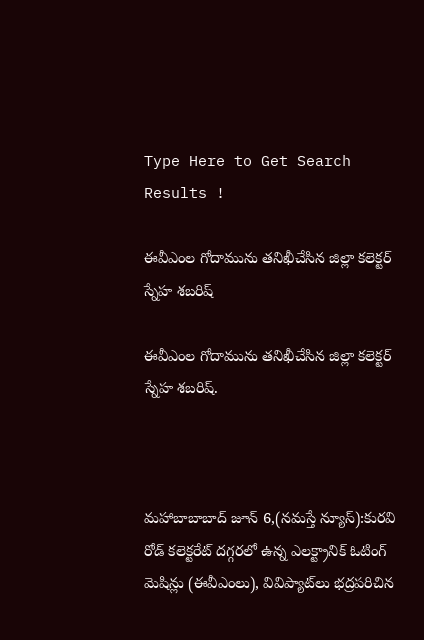Type Here to Get Search Results !

ఈవీఎంల గోదామును తనిఖీచేసిన జిల్లా కలెక్టర్ స్నేహ శబరిష్

ఈవీఎంల గోదామును తనిఖీచేసిన జిల్లా కలెక్టర్ స్నేహ శబరిష్.



మహాబాబాబాద్ జూన్ 6,(నమస్తే న్యూస్):కురవి రోడ్ కలెక్టరేట్ దగ్గరలో ఉన్న ఎలక్ట్రానిక్ ఓటింగ్ మెషిన్లు (ఈవీఎంలు), వివిప్యాట్‌లు భద్రపరిచిన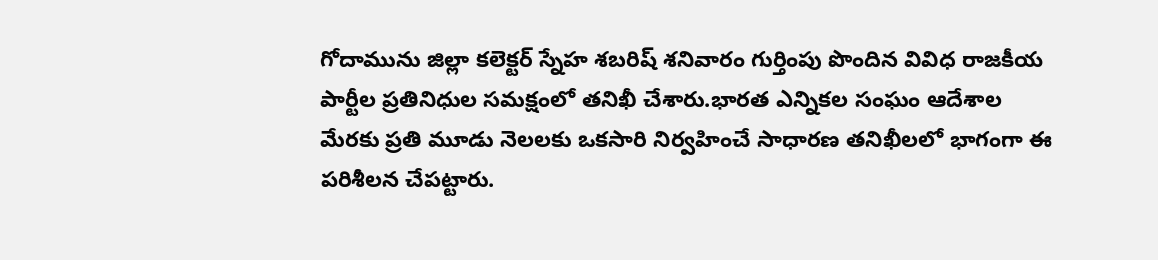గోదామును జిల్లా కలెక్టర్ స్నేహ శబరిష్ శనివారం గుర్తింపు పొందిన వివిధ రాజకీయ పార్టీల ప్రతినిధుల సమక్షంలో తనిఖీ చేశారు.భారత ఎన్నికల సంఘం ఆదేశాల మేరకు ప్రతి మూడు నెలలకు ఒకసారి నిర్వహించే సాధారణ తనిఖీలలో భాగంగా ఈ పరిశీలన చేపట్టారు.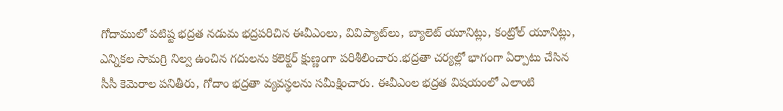గోదాములో పటిష్ట భద్రత నడుమ భద్రపరిచిన ఈవీఎంలు, వివిప్యాట్‌లు, బ్యాలెట్ యూనిట్లు, కంట్రోల్ యూనిట్లు, ఎన్నికల సామగ్రి నిల్వ ఉంచిన గదులను కలెక్టర్ క్షుణ్ణంగా పరిశీలించారు.భద్రతా చర్యల్లో భాగంగా ఏర్పాటు చేసిన సీసీ కెమెరాల పనితీరు, గోదాం భద్రతా వ్యవస్థలను సమీక్షించారు. ఈవీఎంల భద్రత విషయంలో ఎలాంటి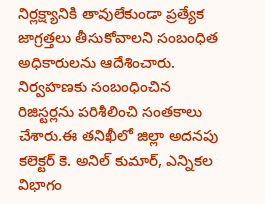నిర్లక్ష్యానికి తావులేకుండా ప్రత్యేక జాగ్రత్తలు తీసుకోవాలని సంబంధిత అధికారులను ఆదేశించారు.  నిర్వహణకు సంబంధించిన రిజిస్టర్లను పరిశీలించి సంతకాలు చేశారు.ఈ తనిఖీలో జిల్లా అదనపు కలెక్టర్ కె. అనిల్ కుమార్, ఎన్నికల విభాగం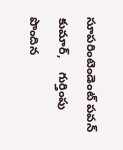సూపరింటెండెంట్ పవన్ కుమార్,    గుర్తింపు పొందిన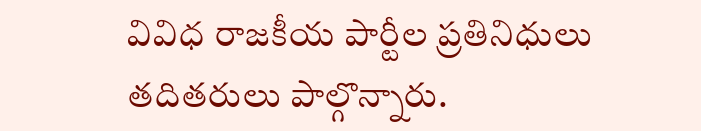వివిధ రాజకీయ పార్టీల ప్రతినిధులు  తదితరులు పాల్గొన్నారు.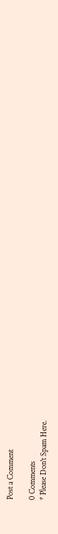Post a Comment

0 Comments
* Please Don't Spam Here.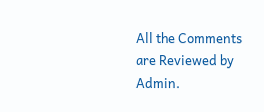All the Comments are Reviewed by Admin.